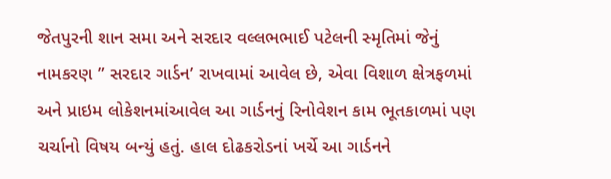જેતપુરની શાન સમા અને સરદાર વલ્લભભાઈ પટેલની સ્મૃતિમાં જેનું નામકરણ ” સરદાર ગાર્ડન’ રાખવામાં આવેલ છે, એવા વિશાળ ક્ષેત્રફળમાં અને પ્રાઇમ લોકેશનમાંઆવેલ આ ગાર્ડનનું રિનોવેશન કામ ભૂતકાળમાં પણ ચર્ચાનો વિષય બન્યું હતું. હાલ દોઢકરોડનાં ખર્ચે આ ગાર્ડનને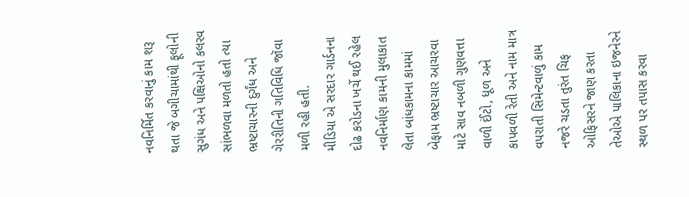નવનિર્મિત કરવાનું કામ શરૂ થતા જે બગીચામાંથી ફૂલોની સુગંધ અને પક્ષિઓનો કલરવ સાંભળવા મળતો હતો ત્યા ભ્રષ્ટાચારની દુર્ગંધ અને ગેરરીતિની ગતિવિધિ જૉવા મળી રહી હતી.
મીડિયા એ સરદાર ગાર્ડનના દોઢ કરોડના ખર્ચે થઈ રહેલ નવનિર્માણ કામની મુલાકાત લેતા બાંધકામના કામમાં બેફામ ભ્રષ્ટાચાર આચરવા માટે સાવ નબળી ગુણવત્તા વાળી ઈંટો, ધૂળ અને કાપવળી રેતી અને નામ માત્ર વપરાતી સિમેન્ટવાળું કામ નજરે ચડતા તુરંત ચિફ ઓફિસરને જાણ કરતા તેઓએ પાલિકાના ઇજનેરને સ્થળ પર તપાસ કરવા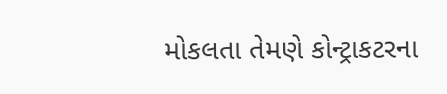મોકલતા તેમણે કોન્ટ્રાકટરના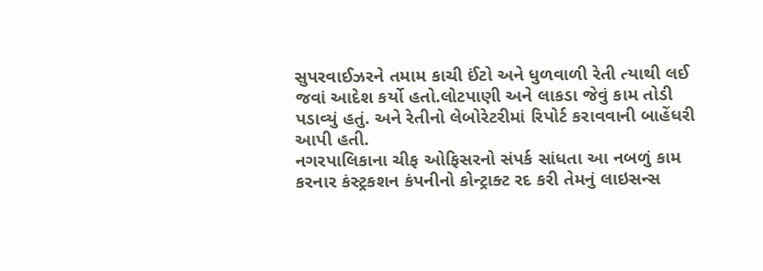સુપરવાઈઝરને તમામ કાચી ઈંટો અને ધુળવાળી રેતી ત્યાથી લઈ જવાં આદેશ કર્યો હતો.લોટપાણી અને લાકડા જેવું કામ તોડી પડાવ્યું હતું. અને રેતીનો લેબોરેટરીમાં રિપોર્ટ કરાવવાની બાહેંધરી આપી હતી.
નગરપાલિકાના ચીફ ઓફિસરનો સંપર્ક સાંધતા આ નબળું કામ કરનાર કંસ્ટ્રકશન કંપનીનો કોન્ટ્રાક્ટ રદ કરી તેમનું લાઇસન્સ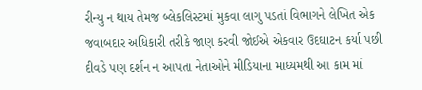રીન્યુ ન થાય તેમજ બ્લેકલિસ્ટમાં મુકવા લાગુ પડતાં વિભાગને લેખિત એક જવાબદાર અધિકારી તરીકે જાણ કરવી જોઈએ એકવાર ઉદઘાટન કર્યા પછી દીવડે પણ દર્શન ન આપતા નેતાઓને મીડિયાના માધ્યમથી આ કામ માં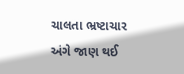ચાલતા ભ્રષ્ટાચાર અંગે જાણ થઈ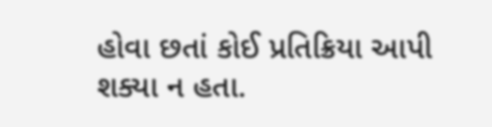હોવા છતાં કોઈ પ્રતિક્રિયા આપી શક્યા ન હતા.